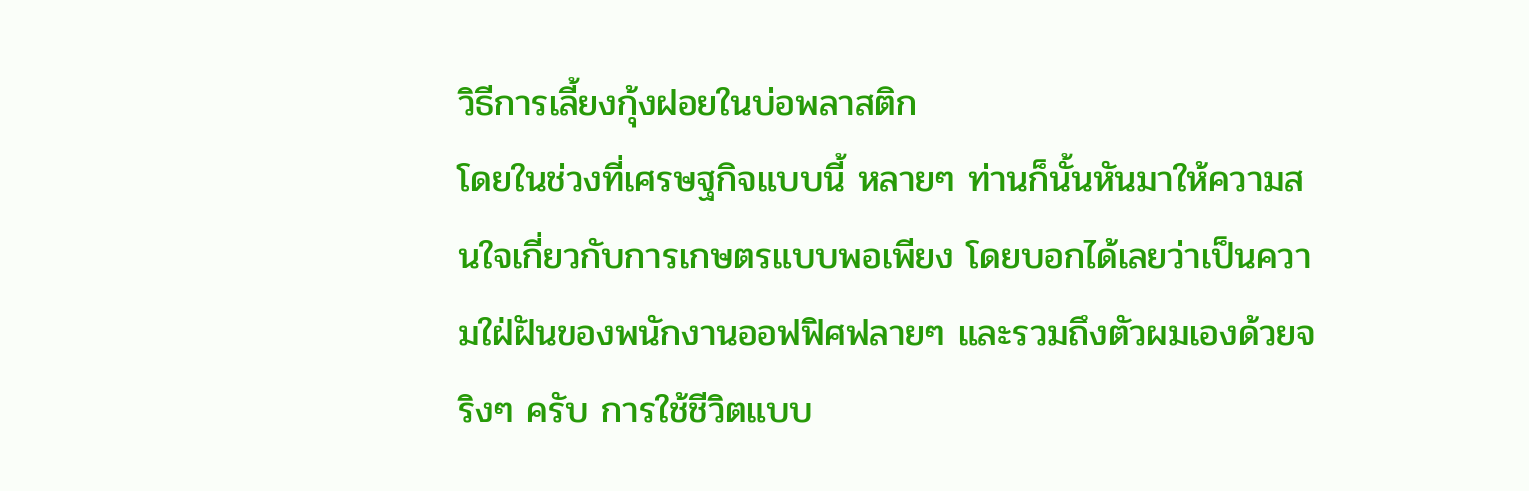วิธีการเลี้ยงกุ้งฝอยในบ่อพลาสติก
โดยในช่วงที่เศรษฐกิจแบบนี้ หลายๆ ท่านก็นั้นหันมาให้ความสนใจเกี่ยวกับการเกษตรแบบพอเพียง โดยบอกได้เลยว่าเป็นความใฝ่ฝันของพนักงานออฟฟิศฟลายๆ และรวมถึงตัวผมเองด้วยจริงๆ ครับ การใช้ชีวิตแบบ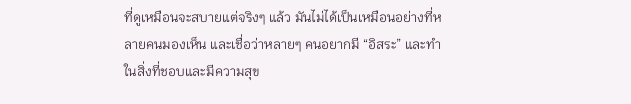ที่ดูเหมือนจะสบายแต่จริงๆ แล้ว มันไม่ได้เป็นเหมือนอย่างที่หลายคนมองเห็น และเชื่อว่าหลายๆ คนอยากมี “อิสระ” และทำในสิ่งที่ชอบและมีความสุข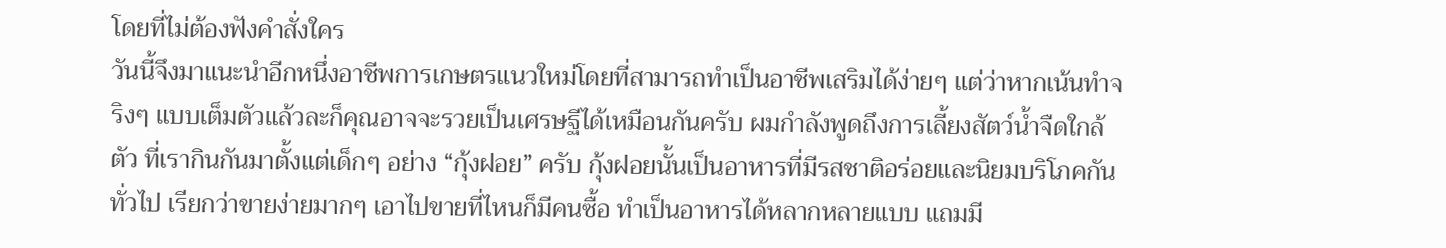โดยที่ไม่ต้องฟังคำสั่งใคร
วันนี้จึงมาแนะนำอีกหนึ่งอาชีพการเกษตรแนวใหม่โดยที่สามารถทำเป็นอาชีพเสริมได้ง่ายๆ แต่ว่าหากเน้นทำจริงๆ แบบเต็มตัวแล้วละก็คุณอาจจะรวยเป็นเศรษฐีได้เหมือนกันครับ ผมกำลังพูดถึงการเลี้ยงสัตว์น้ำจืดใกล้ตัว ที่เรากินกันมาตั้งแต่เด็กๆ อย่าง “กุ้งฝอย” ครับ กุ้งฝอยนั้นเป็นอาหารที่มีรสชาติอร่อยและนิยมบริโภคกันทั่วไป เรียกว่าขายง่ายมากๆ เอาไปขายที่ไหนก็มีคนซื้อ ทำเป็นอาหารได้หลากหลายแบบ แถมมี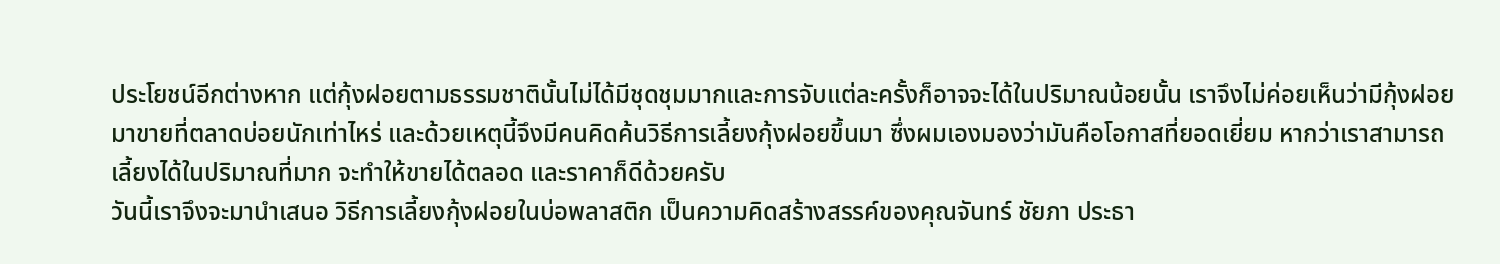ประโยชน์อีกต่างหาก แต่กุ้งฝอยตามธรรมชาตินั้นไม่ได้มีชุดชุมมากและการจับแต่ละครั้งก็อาจจะได้ในปริมาณน้อยนั้น เราจึงไม่ค่อยเห็นว่ามีกุ้งฝอยมาขายที่ตลาดบ่อยนักเท่าไหร่ และด้วยเหตุนี้จึงมีคนคิดค้นวิธีการเลี้ยงกุ้งฝอยขึ้นมา ซึ่งผมเองมองว่ามันคือโอกาสที่ยอดเยี่ยม หากว่าเราสามารถเลี้ยงได้ในปริมาณที่มาก จะทำให้ขายได้ตลอด และราคาก็ดีด้วยครับ
วันนี้เราจึงจะมานำเสนอ วิธีการเลี้ยงกุ้งฝอยในบ่อพลาสติก เป็นความคิดสร้างสรรค์ของคุณจันทร์ ชัยภา ประธา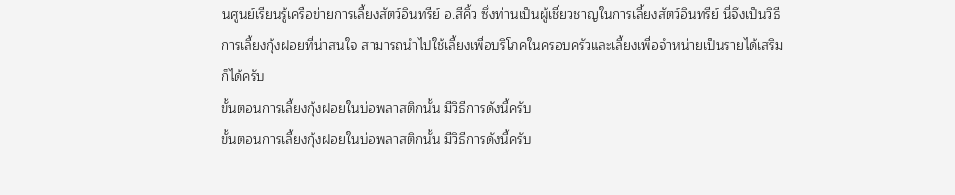นศูนย์เรียนรู้เครือข่ายการเลี้ยงสัตว์อินทรีย์ อ.สีคิ้ว ซึ่งท่านเป็นผู้เชี่ยวชาญในการเลี้ยงสัตว์อินทรีย์ นี่จึงเป็นวิธีการเลี้ยงกุ้งฝอยที่น่าสนใจ สามารถนำไปใช้เลี้ยงเพื่อบริโภคในครอบครัวและเลี้ยงเพื่อจำหน่ายเป็นรายได้เสริมก็ได้ครับ
ขั้นตอนการเลี้ยงกุ้งฝอยในบ่อพลาสติกนั้น มีวิธีการดังนี้ครับ
ขั้นตอนการเลี้ยงกุ้งฝอยในบ่อพลาสติกนั้น มีวิธีการดังนี้ครับ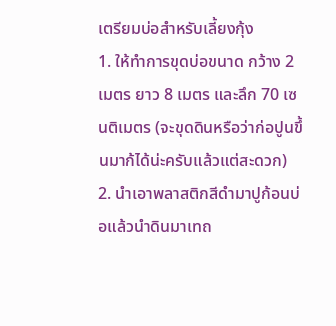เตรียมบ่อสำหรับเลี้ยงกุ้ง
1. ให้ทำการขุดบ่อขนาด กว้าง 2 เมตร ยาว 8 เมตร และลึก 70 เซนติเมตร (จะขุดดินหรือว่าก่อปูนขึ้นมาก้ได้น่ะครับแล้วแต่สะดวก)
2. นำเอาพลาสติกสีดำมาปูก้อนบ่อแล้วนำดินมาเทถ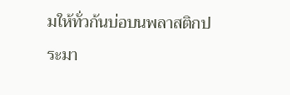มให้ทั่วก้นบ่อบนพลาสติกประมา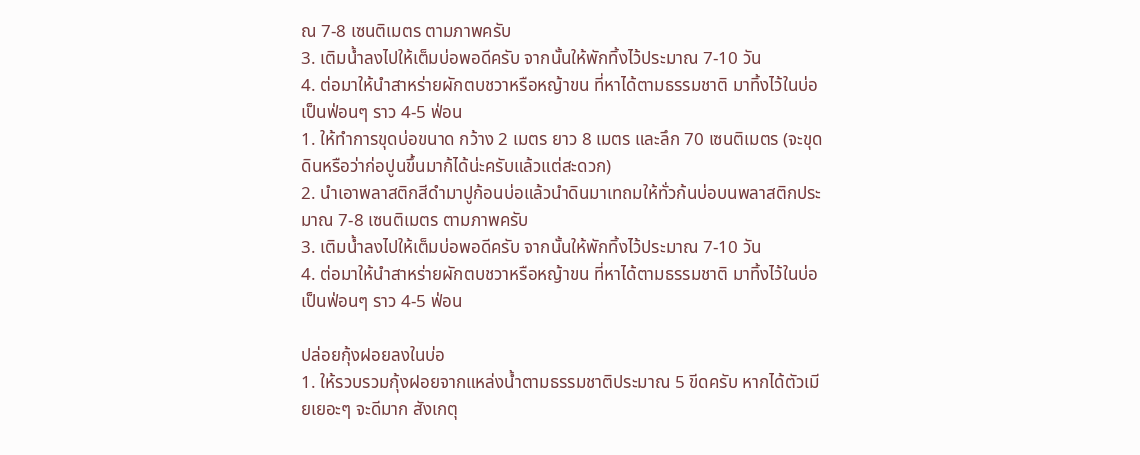ณ 7-8 เซนติเมตร ตามภาพครับ
3. เติมน้ำลงไปให้เต็มบ่อพอดีครับ จากนั้นให้พักทิ้งไว้ประมาณ 7-10 วัน
4. ต่อมาให้นำสาหร่ายผักตบชวาหรือหญ้าขน ที่หาได้ตามธรรมชาติ มาทิ้งไว้ในบ่อเป็นฟ่อนๆ ราว 4-5 ฟ่อน
1. ให้ทำการขุดบ่อขนาด กว้าง 2 เมตร ยาว 8 เมตร และลึก 70 เซนติเมตร (จะขุดดินหรือว่าก่อปูนขึ้นมาก้ได้น่ะครับแล้วแต่สะดวก)
2. นำเอาพลาสติกสีดำมาปูก้อนบ่อแล้วนำดินมาเทถมให้ทั่วก้นบ่อบนพลาสติกประมาณ 7-8 เซนติเมตร ตามภาพครับ
3. เติมน้ำลงไปให้เต็มบ่อพอดีครับ จากนั้นให้พักทิ้งไว้ประมาณ 7-10 วัน
4. ต่อมาให้นำสาหร่ายผักตบชวาหรือหญ้าขน ที่หาได้ตามธรรมชาติ มาทิ้งไว้ในบ่อเป็นฟ่อนๆ ราว 4-5 ฟ่อน

ปล่อยกุ้งฝอยลงในบ่อ
1. ให้รวบรวมกุ้งฝอยจากแหล่งน้ำตามธรรมชาติประมาณ 5 ขีดครับ หากได้ตัวเมียเยอะๆ จะดีมาก สังเกตุ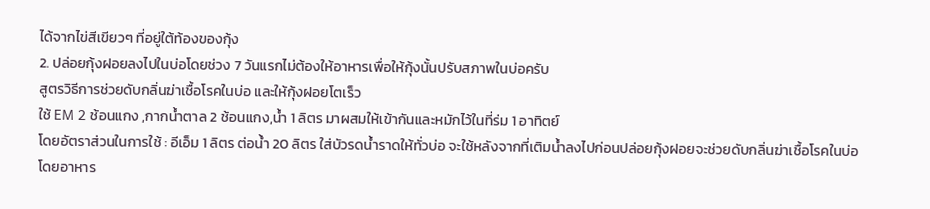ได้จากไข่สีเขียวๆ ที่อยู่ใต้ท้องของกุ้ง
2. ปล่อยกุ้งฝอยลงไปในบ่อโดยช่วง 7 วันแรกไม่ต้องให้อาหารเพื่อให้กุ้งนั้นปรับสภาพในบ่อครับ
สูตรวิธีการช่วยดับกลิ่นฆ่าเชื้อโรคในบ่อ และให้กุ้งฝอยโตเร็ว
ใช้ EM 2 ช้อนแกง ,กากน้ำตาล 2 ช้อนแกง,น้ำ 1 ลิตร มาผสมให้เข้ากันและหมักไว้ในที่ร่ม 1 อาทิตย์
โดยอัตราส่วนในการใช้ : อีเอ็ม 1 ลิตร ต่อน้ำ 20 ลิตร ใส่บัวรดน้ำราดให้ทั่วบ่อ จะใช้หลังจากที่เติมน้ำลงไปก่อนปล่อยกุ้งฝอยจะช่วยดับกลิ่นฆ่าเชื้อโรคในบ่อ
โดยอาหาร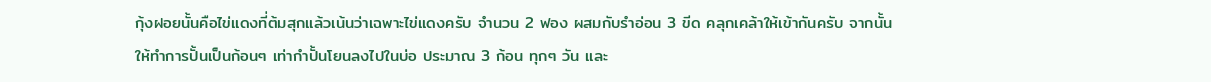กุ้งฝอยนั้นคือไข่แดงที่ต้มสุกแล้วเน้นว่าเฉพาะไข่แดงครับ จำนวน 2 ฟอง ผสมกับรำอ่อน 3 ขีด คลุกเคล้าให้เข้ากันครับ จากนั้นให้ทำการปั้นเป็นก้อนๆ เท่ากำปั้นโยนลงไปในบ่อ ประมาณ 3 ก้อน ทุกๆ วัน และ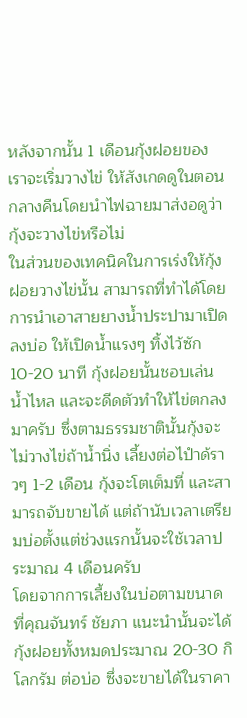หลังจากนั้น 1 เดือนกุ้งฝอยของเราจะเริ่มวางไข่ ให้สังเกดดูในตอนกลางคืนโดยนำไฟฉายมาส่งอดูว่ากุ้งจะวางไข่หรือไม่
ในส่วนของเทคนิคในการเร่งให้กุ้งฝอยวางไข่นั้น สามารถที่ทำได้โดยการนำเอาสายยางน้ำประปามาเปิดลงบ่อ ให้เปิดน้ำแรงๆ ทิ้งไว้ซัก 10-20 นาที กุ้งฝอยนั้นชอบเล่นน้ำไหล และจะดีดตัวทำให้ไข่ตกลงมาครับ ซึ่งตามธรรมชาตินั้นกุ้งจะไม่วางไข่ถ้าน้ำนิ่ง เลี้ยงต่อไปำด้ราวๆ 1-2 เดือน กุ้งจะโตเต็มที่ และสามารถจับขายได้ แต่ถ้านับเวลาเตรียมบ่อตั้งแต่ช่วงแรกนั้นจะใช้เวลาประมาณ 4 เดือนครับ
โดยจากการเลี้ยงในบ่อตามขนาดที่คุณจันทร์ ชัยภา แนะนำนั้นจะได้กุ้งฝอยทั้งหมดประมาณ 20-30 กิโลกรัม ต่อบ่อ ซึ่งจะขายได้ในราคา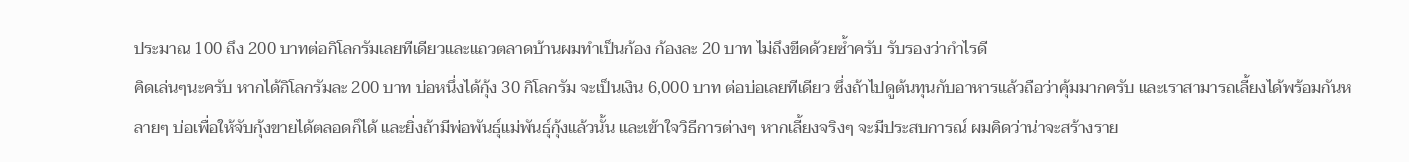ประมาณ 100 ถึง 200 บาทต่อกิโลกรัมเลยทีเดียวและแถวตลาดบ้านผมทำเป็นก้อง ก้องละ 20 บาท ไม่ถึงขีดด้วยซ้ำครับ รับรองว่ากำไรดี
คิดเล่นๆนะครับ หากได้กิโลกรัมละ 200 บาท บ่อหนึ่งได้กุ้ง 30 กิโลกรัม จะเป็นเงิน 6,000 บาท ต่อบ่อเลยทีเดียว ซึ่งถ้าไปดูต้นทุนกับอาหารแล้วถือว่าคุ้มมากครับ และเราสามารถเลี้ยงได้พร้อมกันหลายๆ บ่อเพื่อให้จับกุ้งขายได้ตลอดก็ได้ และยิ่งถ้ามีพ่อพันธุ์แม่พันธุ์กุ้งแล้วนั้น และเข้าใจวิธีการต่างๆ หากเลี้ยงจริงๆ จะมีประสบการณ์ ผมคิดว่าน่าจะสร้างราย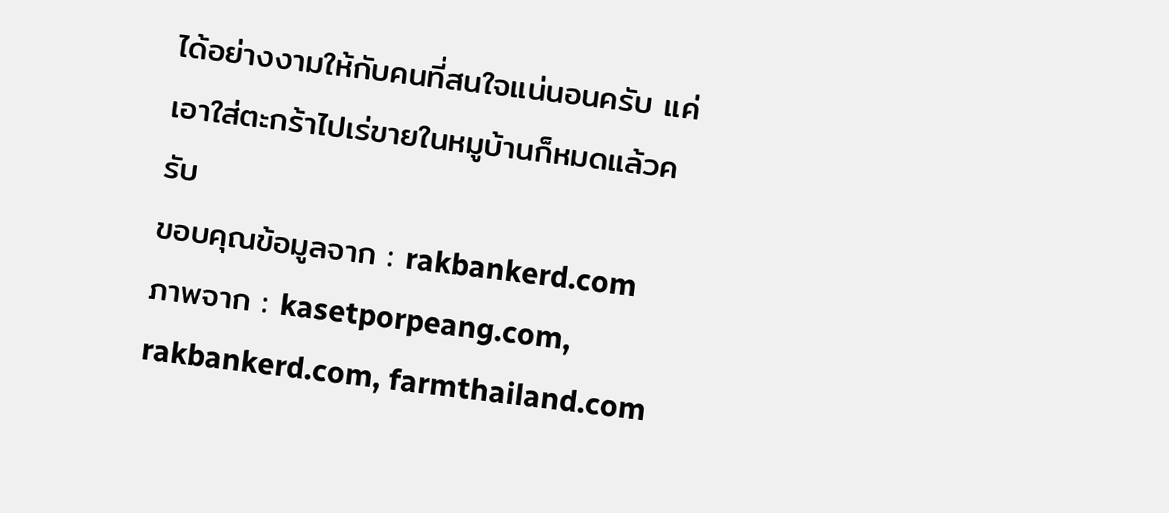ได้อย่างงามให้กับคนที่สนใจแน่นอนครับ แค่เอาใส่ตะกร้าไปเร่ขายในหมูบ้านก็หมดแล้วครับ
ขอบคุณข้อมูลจาก : rakbankerd.com
ภาพจาก : kasetporpeang.com, rakbankerd.com, farmthailand.com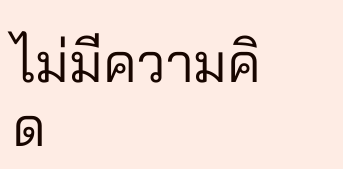ไม่มีความคิด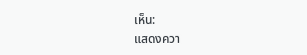เห็น:
แสดงควา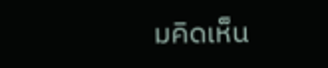มคิดเห็น